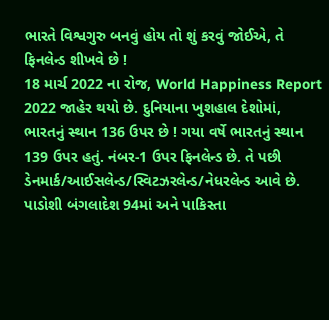ભારતે વિશ્વગુરુ બનવું હોય તો શું કરવું જોઈએ, તે ફિનલેન્ડ શીખવે છે !
18 માર્ચ 2022 ના રોજ, World Happiness Report 2022 જાહેર થયો છે. દુનિયાના ખુશહાલ દેશોમાં, ભારતનું સ્થાન 136 ઉપર છે ! ગયા વર્ષે ભારતનું સ્થાન 139 ઉપર હતું. નંબર-1 ઉપર ફિનલેન્ડ છે. તે પછી ડેનમાર્ક/આઈસલેન્ડ/સ્વિટઝરલેન્ડ/નેધરલેન્ડ આવે છે. પાડોશી બંગલાદેશ 94માં અને પાકિસ્તા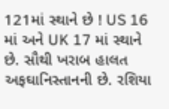121માં સ્થાને છે ! US 16 માં અને UK 17 માં સ્થાને છે. સૌથી ખરાબ હાલત અફઘાનિસ્તાનની છે. રશિયા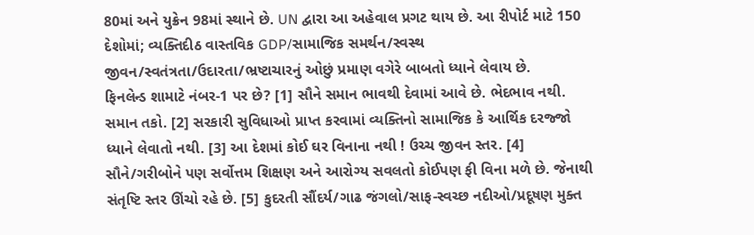80માં અને યુક્રેન 98માં સ્થાને છે. UN દ્વારા આ અહેવાલ પ્રગટ થાય છે. આ રીપોર્ટ માટે 150 દેશોમાં; વ્યક્તિદીઠ વાસ્તવિક GDP/સામાજિક સમર્થન/સ્વસ્થ જીવન/સ્વતંત્રતા/ઉદારતા/ભ્રષ્ટાચારનું ઓછું પ્રમાણ વગેરે બાબતો ધ્યાને લેવાય છે.
ફિનલેન્ડ શામાટે નંબર-1 પર છે? [1] સૌને સમાન ભાવથી દેવામાં આવે છે. ભેદભાવ નથી. સમાન તકો. [2] સરકારી સુવિધાઓ પ્રાપ્ત કરવામાં વ્યક્તિનો સામાજિક કે આર્થિક દરજ્જો ધ્યાને લેવાતો નથી. [3] આ દેશમાં કોઈ ઘર વિનાના નથી ! ઉચ્ચ જીવન સ્તર. [4] સૌને/ગરીબોને પણ સર્વોત્તમ શિક્ષણ અને આરોગ્ય સવલતો કોઈપણ ફી વિના મળે છે. જેનાથી સંતૃષ્ટિ સ્તર ઊંચો રહે છે. [5] કુદરતી સૌંદર્ય/ગાઢ જંગલો/સાફ-સ્વચ્છ નદીઓ/પ્રદૂષણ મુક્ત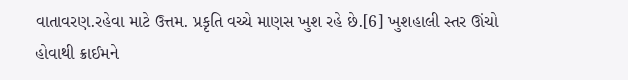વાતાવરણ.રહેવા માટે ઉત્તમ. પ્રકૃતિ વચ્ચે માણસ ખુશ રહે છે.[6] ખુશહાલી સ્તર ઊંચો હોવાથી ક્રાઈમને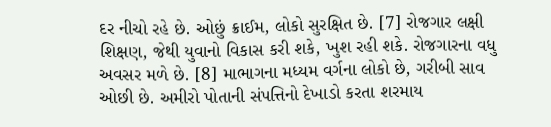દર નીચો રહે છે. ઓછું ક્રાઈમ, લોકો સુરક્ષિત છે. [7] રોજગાર લક્ષી શિક્ષણ, જેથી યુવાનો વિકાસ કરી શકે, ખુશ રહી શકે. રોજગારના વધુ અવસર મળે છે. [8] માભાગના મધ્યમ વર્ગના લોકો છે, ગરીબી સાવ ઓછી છે. અમીરો પોતાની સંપત્તિનો દેખાડો કરતા શરમાય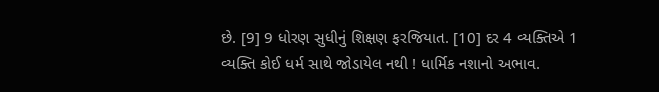છે. [9] 9 ધોરણ સુધીનું શિક્ષણ ફરજિયાત. [10] દર 4 વ્યક્તિએ 1 વ્યક્તિ કોઈ ધર્મ સાથે જોડાયેલ નથી ! ધાર્મિક નશાનો અભાવ.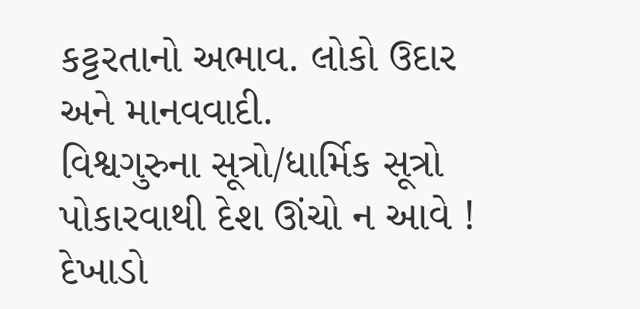કટ્ટરતાનો અભાવ. લોકો ઉદાર અને માનવવાદી.
વિશ્વગુરુના સૂત્રો/ધાર્મિક સૂત્રો પોકારવાથી દેશ ઊંચો ન આવે ! દેખાડો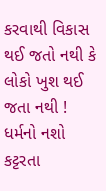કરવાથી વિકાસ થઈ જતો નથી કે લોકો ખુશ થઈ જતા નથી ! ધર્મનો નશો કટ્ટરતા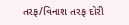તરફ/વિનાશ તરફ દોરી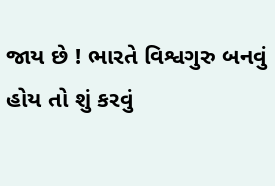જાય છે ! ભારતે વિશ્વગુરુ બનવું હોય તો શું કરવું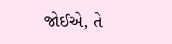જોઈએ, તે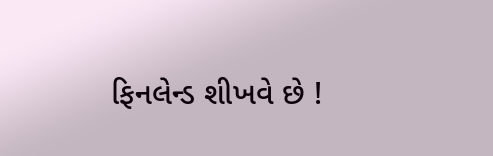ફિનલેન્ડ શીખવે છે !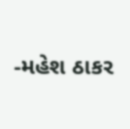-મહેશ ઠાકર